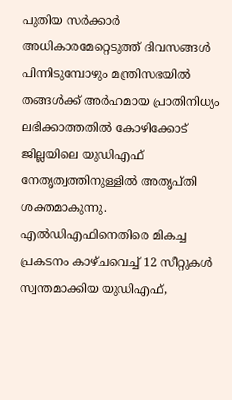പുതിയ സർക്കാർ അധികാരമേറ്റെടുത്ത് ദിവസങ്ങൾ പിന്നിടുമ്പോഴും മന്ത്രിസഭയിൽ തങ്ങൾക്ക് അർഹമായ പ്രാതിനിധ്യം ലഭിക്കാത്തതിൽ കോഴിക്കോട് ജില്ലയിലെ യുഡിഎഫ് നേതൃത്വത്തിനുള്ളിൽ അതൃപ്തി ശക്തമാകുന്നു. എൽഡിഎഫിനെതിരെ മികച്ച പ്രകടനം കാഴ്ചവെച്ച് 12 സീറ്റുകൾ സ്വന്തമാക്കിയ യുഡിഎഫ്,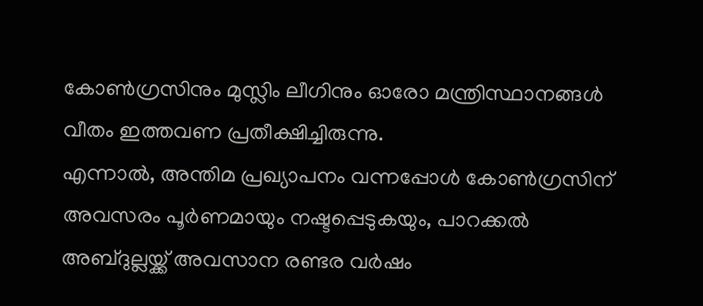കോൺഗ്രസിനും മുസ്ലിം ലീഗിനും ഓരോ മന്ത്രിസ്ഥാനങ്ങൾ വീതം ഇത്തവണ പ്രതീക്ഷിച്ചിരുന്നു.
എന്നാൽ, അന്തിമ പ്രഖ്യാപനം വന്നപ്പോൾ കോൺഗ്രസിന് അവസരം പൂർണമായും നഷ്ടപ്പെടുകയും, പാറക്കൽ അബ്ദുല്ലയ്ക്ക് അവസാന രണ്ടര വർഷം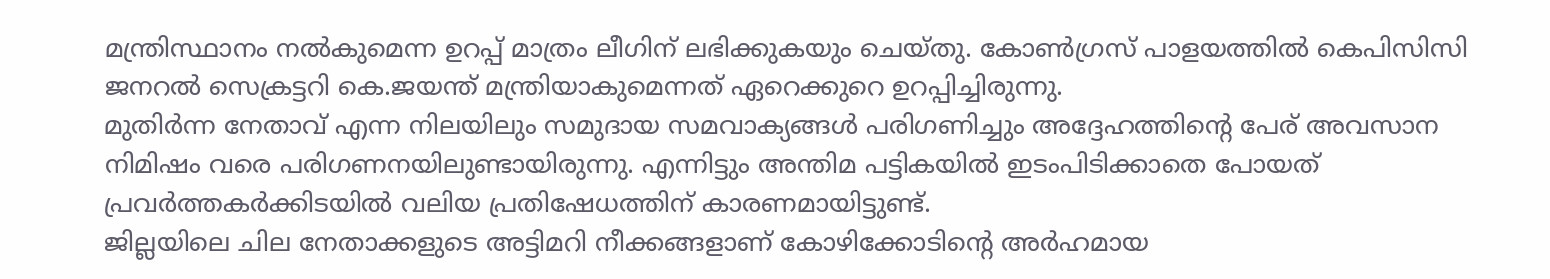മന്ത്രിസ്ഥാനം നൽകുമെന്ന ഉറപ്പ് മാത്രം ലീഗിന് ലഭിക്കുകയും ചെയ്തു. കോൺഗ്രസ് പാളയത്തിൽ കെപിസിസി ജനറൽ സെക്രട്ടറി കെ.ജയന്ത് മന്ത്രിയാകുമെന്നത് ഏറെക്കുറെ ഉറപ്പിച്ചിരുന്നു.
മുതിർന്ന നേതാവ് എന്ന നിലയിലും സമുദായ സമവാക്യങ്ങൾ പരിഗണിച്ചും അദ്ദേഹത്തിന്റെ പേര് അവസാന നിമിഷം വരെ പരിഗണനയിലുണ്ടായിരുന്നു. എന്നിട്ടും അന്തിമ പട്ടികയിൽ ഇടംപിടിക്കാതെ പോയത് പ്രവർത്തകർക്കിടയിൽ വലിയ പ്രതിഷേധത്തിന് കാരണമായിട്ടുണ്ട്.
ജില്ലയിലെ ചില നേതാക്കളുടെ അട്ടിമറി നീക്കങ്ങളാണ് കോഴിക്കോടിന്റെ അർഹമായ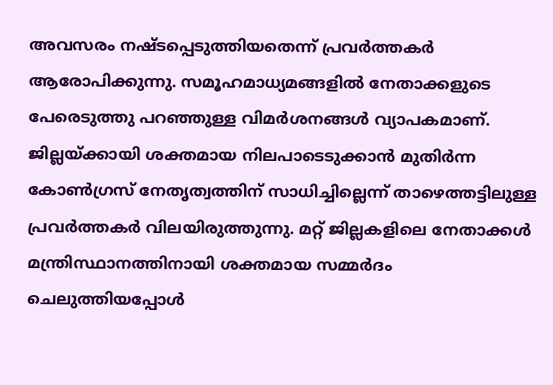അവസരം നഷ്ടപ്പെടുത്തിയതെന്ന് പ്രവർത്തകർ ആരോപിക്കുന്നു. സമൂഹമാധ്യമങ്ങളിൽ നേതാക്കളുടെ പേരെടുത്തു പറഞ്ഞുള്ള വിമർശനങ്ങൾ വ്യാപകമാണ്.
ജില്ലയ്ക്കായി ശക്തമായ നിലപാടെടുക്കാൻ മുതിർന്ന കോൺഗ്രസ് നേതൃത്വത്തിന് സാധിച്ചില്ലെന്ന് താഴെത്തട്ടിലുള്ള പ്രവർത്തകർ വിലയിരുത്തുന്നു. മറ്റ് ജില്ലകളിലെ നേതാക്കൾ മന്ത്രിസ്ഥാനത്തിനായി ശക്തമായ സമ്മർദം ചെലുത്തിയപ്പോൾ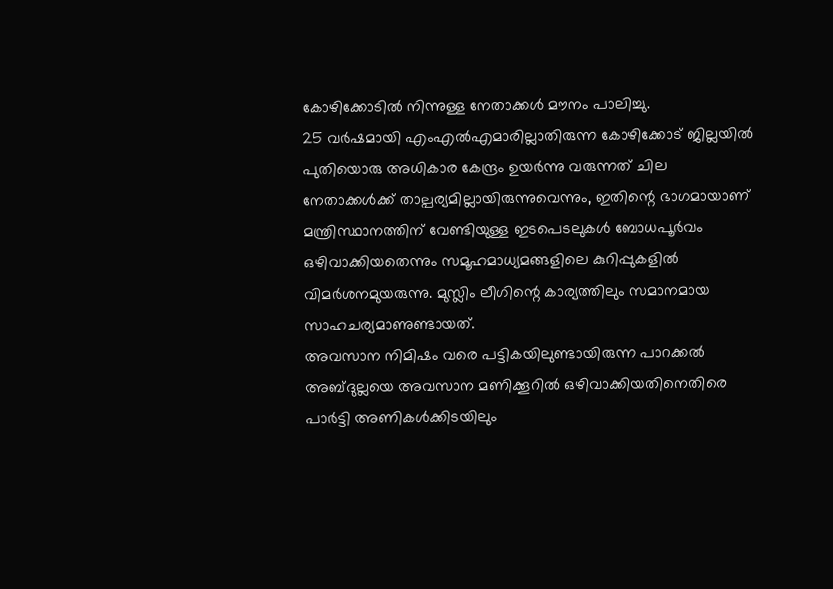കോഴിക്കോടിൽ നിന്നുള്ള നേതാക്കൾ മൗനം പാലിച്ചു.
25 വർഷമായി എംഎൽഎമാരില്ലാതിരുന്ന കോഴിക്കോട് ജില്ലയിൽ പുതിയൊരു അധികാര കേന്ദ്രം ഉയർന്നു വരുന്നത് ചില നേതാക്കൾക്ക് താല്പര്യമില്ലായിരുന്നുവെന്നും, ഇതിന്റെ ഭാഗമായാണ് മന്ത്രിസ്ഥാനത്തിന് വേണ്ടിയുള്ള ഇടപെടലുകൾ ബോധപൂർവം ഒഴിവാക്കിയതെന്നും സമൂഹമാധ്യമങ്ങളിലെ കുറിപ്പുകളിൽ വിമർശനമുയരുന്നു. മുസ്ലിം ലീഗിന്റെ കാര്യത്തിലും സമാനമായ സാഹചര്യമാണുണ്ടായത്.
അവസാന നിമിഷം വരെ പട്ടികയിലുണ്ടായിരുന്ന പാറക്കൽ അബ്ദുല്ലയെ അവസാന മണിക്കൂറിൽ ഒഴിവാക്കിയതിനെതിരെ പാർട്ടി അണികൾക്കിടയിലും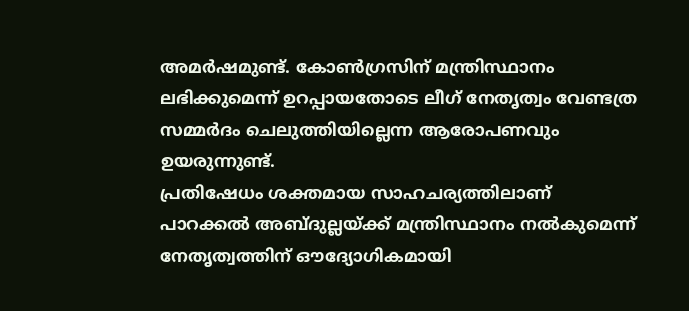അമർഷമുണ്ട്. കോൺഗ്രസിന് മന്ത്രിസ്ഥാനം ലഭിക്കുമെന്ന് ഉറപ്പായതോടെ ലീഗ് നേതൃത്വം വേണ്ടത്ര സമ്മർദം ചെലുത്തിയില്ലെന്ന ആരോപണവും ഉയരുന്നുണ്ട്.
പ്രതിഷേധം ശക്തമായ സാഹചര്യത്തിലാണ് പാറക്കൽ അബ്ദുല്ലയ്ക്ക് മന്ത്രിസ്ഥാനം നൽകുമെന്ന് നേതൃത്വത്തിന് ഔദ്യോഗികമായി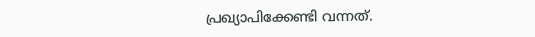പ്രഖ്യാപിക്കേണ്ടി വന്നത്.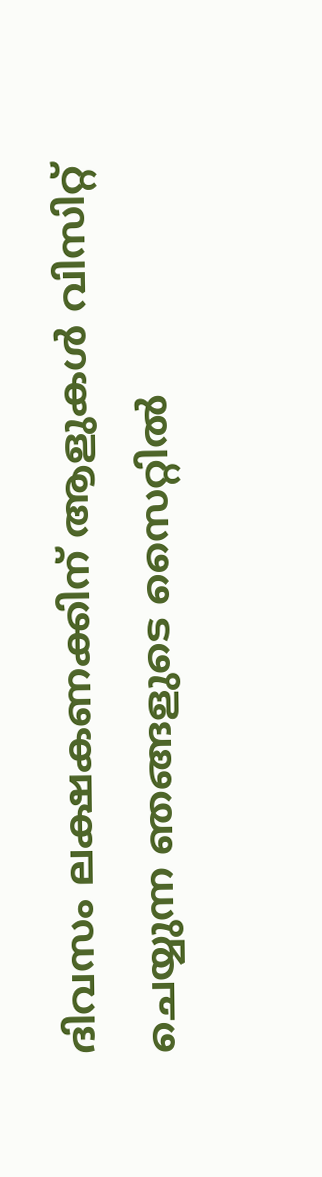ദിവസം ലക്ഷകണക്കിന് ആളുകൾ വിസിറ്റ് ചെയ്യുന്ന ഞങ്ങളുടെ സൈറ്റിൽ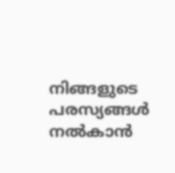നിങ്ങളുടെ പരസ്യങ്ങൾ നൽകാൻ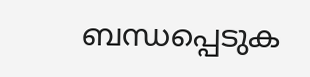ബന്ധപ്പെടുക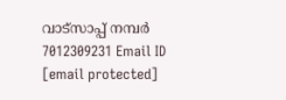വാട്സാപ്പ് നമ്പർ 7012309231 Email ID [email protected]